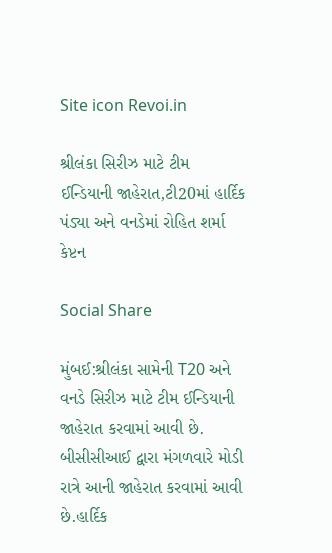Site icon Revoi.in

શ્રીલંકા સિરીઝ માટે ટીમ ઈન્ડિયાની જાહેરાત,ટી20માં હાર્દિક પંડ્યા અને વનડેમાં રોહિત શર્મા કેપ્ટન

Social Share

મુંબઈ:શ્રીલંકા સામેની T20 અને વનડે સિરીઝ માટે ટીમ ઈન્ડિયાની જાહેરાત કરવામાં આવી છે. બીસીસીઆઈ દ્વારા મંગળવારે મોડી રાત્રે આની જાહેરાત કરવામાં આવી છે.હાર્દિક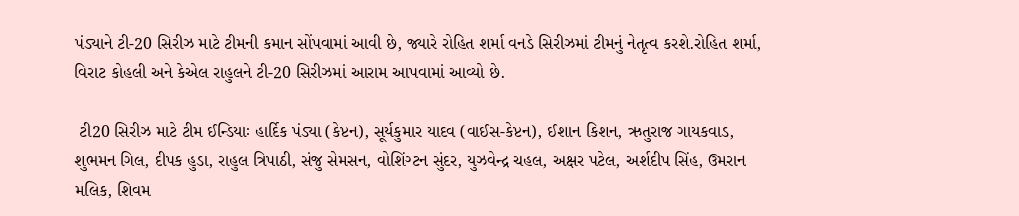પંડ્યાને ટી-20 સિરીઝ માટે ટીમની કમાન સોંપવામાં આવી છે, જ્યારે રોહિત શર્મા વનડે સિરીઝમાં ટીમનું નેતૃત્વ કરશે.રોહિત શર્મા, વિરાટ કોહલી અને કેએલ રાહુલને ટી-20 સિરીઝમાં આરામ આપવામાં આવ્યો છે.

 ટી20 સિરીઝ માટે ટીમ ઈન્ડિયાઃ હાર્દિક પંડ્યા (કેપ્ટન), સૂર્યકુમાર યાદવ (વાઈસ-કેપ્ટન), ઈશાન કિશન, ઋતુરાજ ગાયકવાડ, શુભમન ગિલ, દીપક હુડા, રાહુલ ત્રિપાઠી, સંજુ સેમસન, વોશિંગ્ટન સુંદર, યુઝવેન્દ્ર ચહલ, અક્ષર પટેલ, અર્શદીપ સિંહ, ઉમરાન મલિક, શિવમ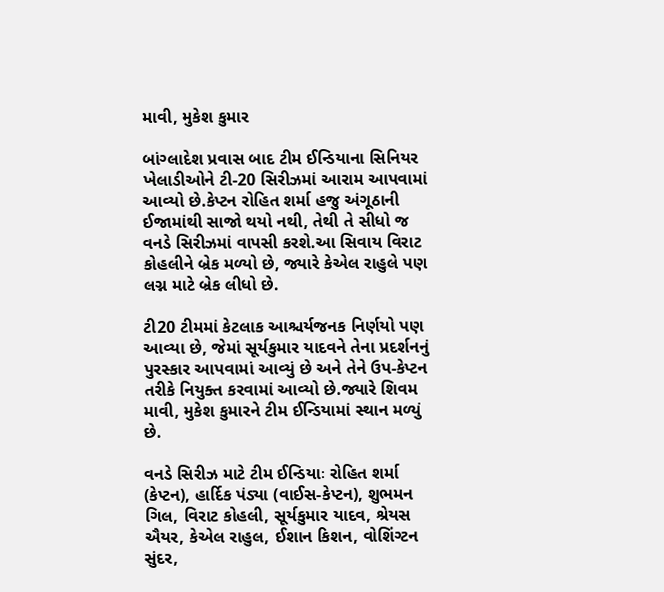માવી, મુકેશ કુમાર

બાંગ્લાદેશ પ્રવાસ બાદ ટીમ ઈન્ડિયાના સિનિયર ખેલાડીઓને ટી-20 સિરીઝમાં આરામ આપવામાં આવ્યો છે.કેપ્ટન રોહિત શર્મા હજુ અંગૂઠાની ઈજામાંથી સાજો થયો નથી, તેથી તે સીધો જ વનડે સિરીઝમાં વાપસી કરશે.આ સિવાય વિરાટ કોહલીને બ્રેક મળ્યો છે, જ્યારે કેએલ રાહુલે પણ લગ્ન માટે બ્રેક લીધો છે.

ટી20 ટીમમાં કેટલાક આશ્ચર્યજનક નિર્ણયો પણ આવ્યા છે, જેમાં સૂર્યકુમાર યાદવને તેના પ્રદર્શનનું પુરસ્કાર આપવામાં આવ્યું છે અને તેને ઉપ-કેપ્ટન તરીકે નિયુક્ત કરવામાં આવ્યો છે.જ્યારે શિવમ માવી, મુકેશ કુમારને ટીમ ઈન્ડિયામાં સ્થાન મળ્યું છે.

વનડે સિરીઝ માટે ટીમ ઈન્ડિયાઃ રોહિત શર્મા (કેપ્ટન), હાર્દિક પંડ્યા (વાઈસ-કેપ્ટન), શુભમન ગિલ, વિરાટ કોહલી, સૂર્યકુમાર યાદવ, શ્રેયસ ઐયર, કેએલ રાહુલ, ઈશાન કિશન, વોશિંગ્ટન સુંદર,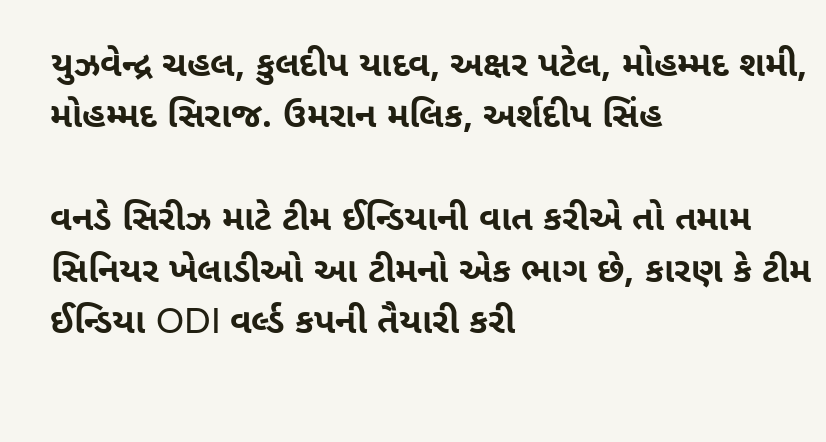યુઝવેન્દ્ર ચહલ, કુલદીપ યાદવ, અક્ષર પટેલ, મોહમ્મદ શમી, મોહમ્મદ સિરાજ. ઉમરાન મલિક, અર્શદીપ સિંહ

વનડે સિરીઝ માટે ટીમ ઈન્ડિયાની વાત કરીએ તો તમામ સિનિયર ખેલાડીઓ આ ટીમનો એક ભાગ છે, કારણ કે ટીમ ઈન્ડિયા ODI વર્લ્ડ કપની તૈયારી કરી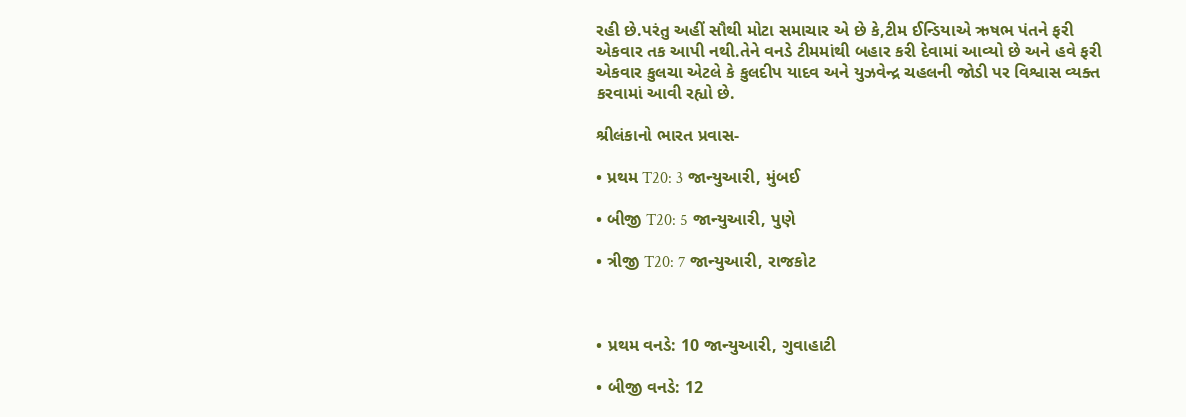રહી છે.પરંતુ અહીં સૌથી મોટા સમાચાર એ છે કે,ટીમ ઈન્ડિયાએ ઋષભ પંતને ફરી એકવાર તક આપી નથી.તેને વનડે ટીમમાંથી બહાર કરી દેવામાં આવ્યો છે અને હવે ફરી એકવાર કુલચા એટલે કે કુલદીપ યાદવ અને યુઝવેન્દ્ર ચહલની જોડી પર વિશ્વાસ વ્યક્ત કરવામાં આવી રહ્યો છે.

શ્રીલંકાનો ભારત પ્રવાસ-

• પ્રથમ T20: 3 જાન્યુઆરી, મુંબઈ

• બીજી T20: 5 જાન્યુઆરી, પુણે

• ત્રીજી T20: 7 જાન્યુઆરી, રાજકોટ



• પ્રથમ વનડે: 10 જાન્યુઆરી, ગુવાહાટી

• બીજી વનડે: 12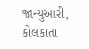જાન્યુઆરી, કોલકાતા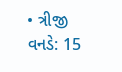• ત્રીજી વનડે: 15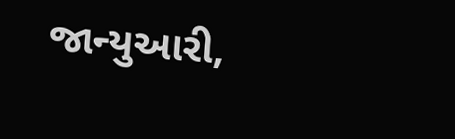જાન્યુઆરી,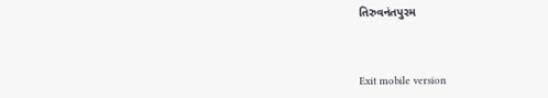તિરુવનંતપુરમ



Exit mobile version